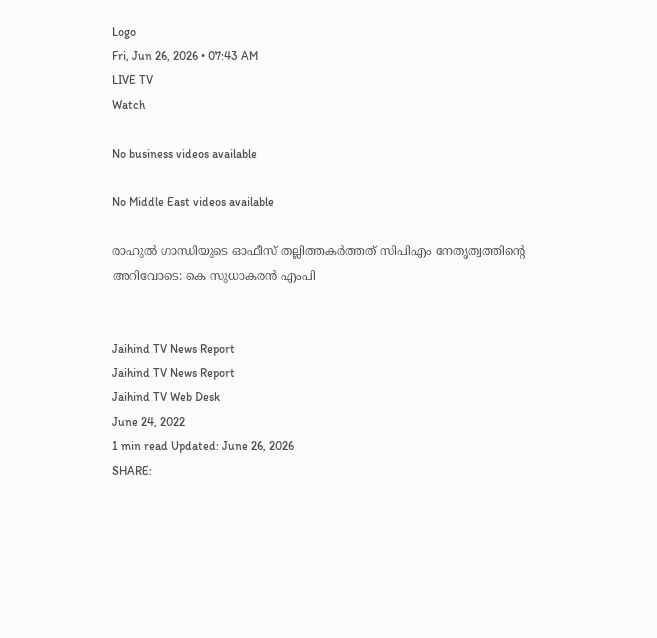Logo
Fri, Jun 26, 2026 • 07:43 AM
LIVE TV
Watch

No business videos available

No Middle East videos available

രാഹുല്‍ ഗാന്ധിയുടെ ഓഫീസ് തല്ലിത്തകര്‍ത്തത് സിപിഎം നേതൃത്വത്തിന്‍റെ അറിവോടെ: കെ സുധാകരന്‍ എംപി


Jaihind TV News Report
Jaihind TV News Report
Jaihind TV Web Desk
June 24, 2022
1 min read Updated: June 26, 2026
SHARE: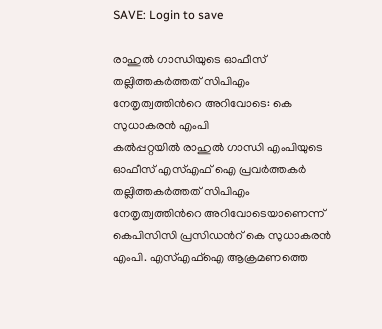SAVE: Login to save

രാഹുല്‍ ഗാന്ധിയുടെ ഓഫീസ് തല്ലിത്തകര്‍ത്തത് സിപിഎം നേതൃത്വത്തിന്‍റെ അറിവോടെ: കെ സുധാകരന്‍ എംപി
കല്‍പ്പറ്റയില്‍ രാഹുല്‍ ഗാന്ധി എംപിയുടെ ഓഫീസ് എസ്എഫ് ഐ പ്രവര്‍ത്തകര്‍ തല്ലിത്തകര്‍ത്തത് സിപിഎം നേതൃത്വത്തിന്‍റെ അറിവോടെയാണെന്ന് കെപിസിസി പ്രസിഡന്‍റ് കെ സുധാകരന്‍ എംപി. എസ്എഫ്ഐ ആക്രമണത്തെ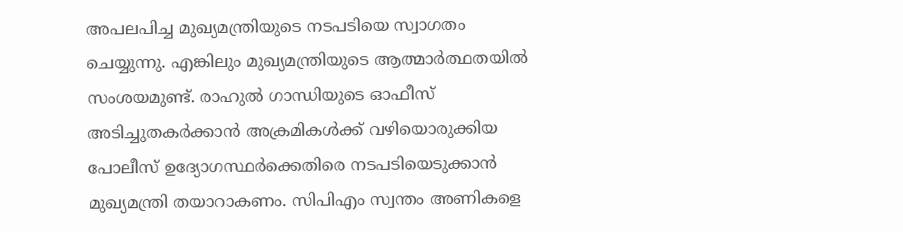അപലപിച്ച മുഖ്യമന്ത്രിയുടെ നടപടിയെ സ്വാഗതം ചെയ്യുന്നു. എങ്കിലും മുഖ്യമന്ത്രിയുടെ ആത്മാര്‍ത്ഥതയില്‍ സംശയമുണ്ട്. രാഹുല്‍ ഗാന്ധിയുടെ ഓഫീസ് അടിച്ചുതകര്‍ക്കാന്‍ അക്രമികള്‍ക്ക് വഴിയൊരുക്കിയ പോലീസ് ഉദ്യോഗസ്ഥര്‍ക്കെതിരെ നടപടിയെടുക്കാന്‍ മുഖ്യമന്ത്രി തയാറാകണം. സിപിഎം സ്വന്തം അണികളെ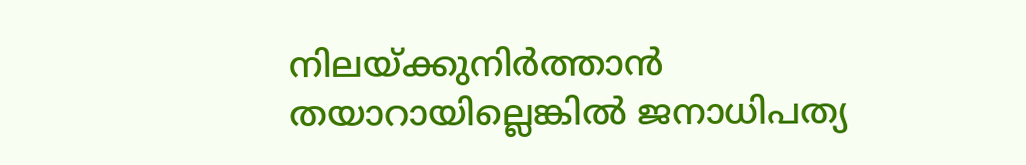നിലയ്ക്കുനിര്‍ത്താന്‍ തയാറായില്ലെങ്കില്‍ ജനാധിപത്യ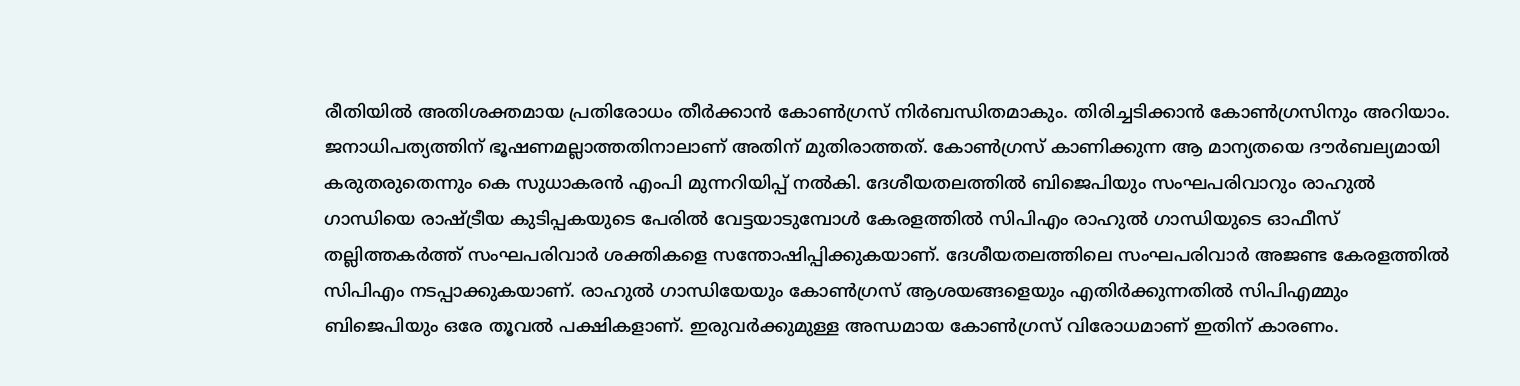രീതിയില്‍ അതിശക്തമായ പ്രതിരോധം തീര്‍ക്കാന്‍ കോണ്‍ഗ്രസ് നിര്‍ബന്ധിതമാകും. തിരിച്ചടിക്കാന്‍ കോണ്‍ഗ്രസിനും അറിയാം. ജനാധിപത്യത്തിന് ഭൂഷണമല്ലാത്തതിനാലാണ് അതിന് മുതിരാത്തത്. കോണ്‍ഗ്രസ് കാണിക്കുന്ന ആ മാന്യതയെ ദൗര്‍ബല്യമായി കരുതരുതെന്നും കെ സുധാകരന്‍ എംപി മുന്നറിയിപ്പ് നല്‍കി. ദേശീയതലത്തില്‍ ബിജെപിയും സംഘപരിവാറും രാഹുല്‍ ഗാന്ധിയെ രാഷ്ട്രീയ കുടിപ്പകയുടെ പേരില്‍ വേട്ടയാടുമ്പോള്‍ കേരളത്തില്‍ സിപിഎം രാഹുല്‍ ഗാന്ധിയുടെ ഓഫീസ് തല്ലിത്തകര്‍ത്ത് സംഘപരിവാര്‍ ശക്തികളെ സന്തോഷിപ്പിക്കുകയാണ്. ദേശീയതലത്തിലെ സംഘപരിവാര്‍ അജണ്ട കേരളത്തില്‍ സിപിഎം നടപ്പാക്കുകയാണ്. രാഹുല്‍ ഗാന്ധിയേയും കോണ്‍ഗ്രസ് ആശയങ്ങളെയും എതിര്‍ക്കുന്നതില്‍ സിപിഎമ്മും ബിജെപിയും ഒരേ തൂവല്‍ പക്ഷികളാണ്. ഇരുവര്‍ക്കുമുള്ള അന്ധമായ കോണ്‍ഗ്രസ് വിരോധമാണ് ഇതിന് കാരണം.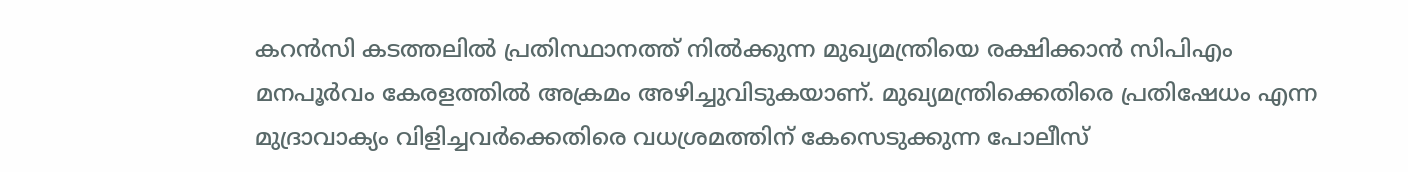കറന്‍സി കടത്തലില്‍ പ്രതിസ്ഥാനത്ത് നില്‍ക്കുന്ന മുഖ്യമന്ത്രിയെ രക്ഷിക്കാന്‍ സിപിഎം മനപൂര്‍വം കേരളത്തില്‍ അക്രമം അഴിച്ചുവിടുകയാണ്. മുഖ്യമന്ത്രിക്കെതിരെ പ്രതിഷേധം എന്ന മുദ്രാവാക്യം വിളിച്ചവര്‍ക്കെതിരെ വധശ്രമത്തിന് കേസെടുക്കുന്ന പോലീസ്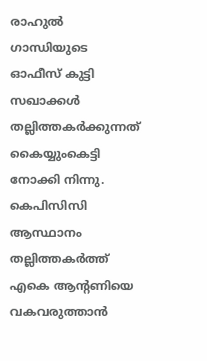രാഹുല്‍ ഗാന്ധിയുടെ ഓഫീസ് കുട്ടി സഖാക്കള്‍ തല്ലിത്തകര്‍ക്കുന്നത് കൈയ്യുംകെട്ടി നോക്കി നിന്നു. കെപിസിസി ആസ്ഥാനം തല്ലിത്തകര്‍ത്ത് എകെ ആന്‍റണിയെ വകവരുത്താന്‍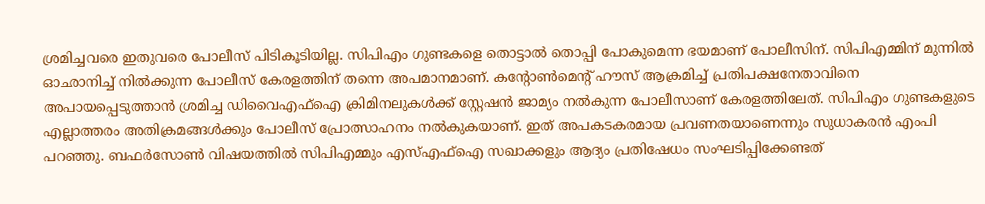ശ്രമിച്ചവരെ ഇതുവരെ പോലീസ് പിടികൂടിയില്ല. സിപിഎം ഗുണ്ടകളെ തൊട്ടാല്‍ തൊപ്പി പോകുമെന്ന ഭയമാണ് പോലീസിന്. സിപിഎമ്മിന് മുന്നില്‍ ഓഛാനിച്ച് നില്‍ക്കുന്ന പോലീസ് കേരളത്തിന് തന്നെ അപമാനമാണ്. കന്‍റോണ്‍മെന്‍റ് ഹൗസ് ആക്രമിച്ച് പ്രതിപക്ഷനേതാവിനെ അപായപ്പെടുത്താന്‍ ശ്രമിച്ച ഡിവൈഎഫ്ഐ ക്രിമിനലുകള്‍ക്ക് സ്റ്റേഷന്‍ ജാമ്യം നല്‍കുന്ന പോലീസാണ് കേരളത്തിലേത്. സിപിഎം ഗുണ്ടകളുടെ എല്ലാത്തരം അതിക്രമങ്ങള്‍ക്കും പോലീസ് പ്രോത്സാഹനം നല്‍കുകയാണ്. ഇത് അപകടകരമായ പ്രവണതയാണെന്നും സുധാകരന്‍ എംപി പറഞ്ഞു. ബഫര്‍സോണ്‍ വിഷയത്തില്‍ സിപിഎമ്മും എസ്എഫ്ഐ സഖാക്കളും ആദ്യം പ്രതിഷേധം സംഘടിപ്പിക്കേണ്ടത്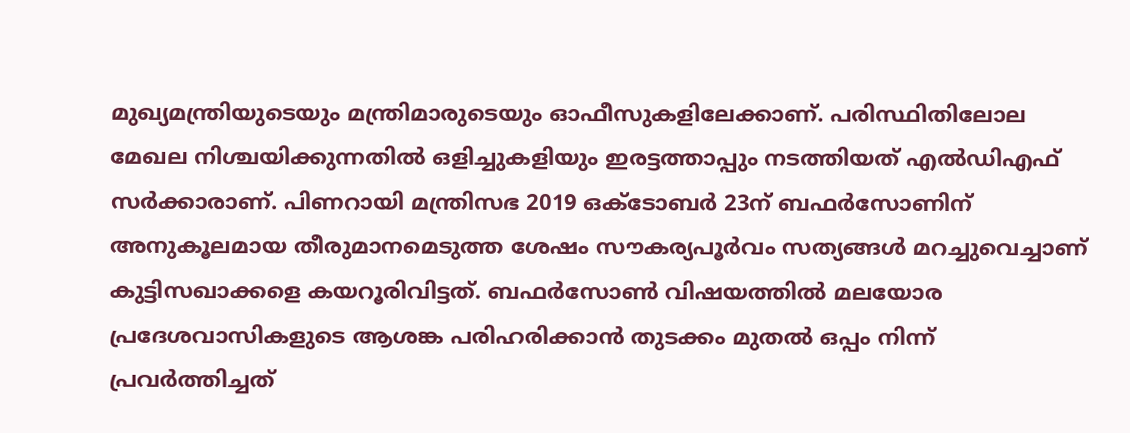മുഖ്യമന്ത്രിയുടെയും മന്ത്രിമാരുടെയും ഓഫീസുകളിലേക്കാണ്. പരിസ്ഥിതിലോല മേഖല നിശ്ചയിക്കുന്നതില്‍ ഒളിച്ചുകളിയും ഇരട്ടത്താപ്പും നടത്തിയത് എല്‍ഡിഎഫ് സര്‍ക്കാരാണ്. പിണറായി മന്ത്രിസഭ 2019 ഒക്ടോബര്‍ 23ന് ബഫര്‍സോണിന് അനുകൂലമായ തീരുമാനമെടുത്ത ശേഷം സൗകര്യപൂര്‍വം സത്യങ്ങള്‍ മറച്ചുവെച്ചാണ് കുട്ടിസഖാക്കളെ കയറൂരിവിട്ടത്. ബഫര്‍സോണ്‍ വിഷയത്തില്‍ മലയോര പ്രദേശവാസികളുടെ ആശങ്ക പരിഹരിക്കാന്‍ തുടക്കം മുതല്‍ ഒപ്പം നിന്ന് പ്രവര്‍ത്തിച്ചത്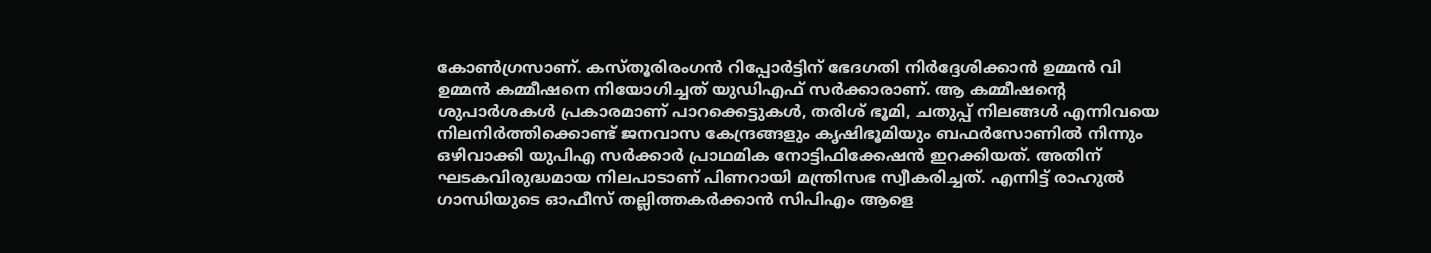കോണ്‍ഗ്രസാണ്. കസ്തൂരിരംഗന്‍ റിപ്പോര്‍ട്ടിന് ഭേദഗതി നിര്‍ദ്ദേശിക്കാന്‍ ഉമ്മന്‍ വി ഉമ്മന്‍ കമ്മീഷനെ നിയോഗിച്ചത് യുഡിഎഫ് സര്‍ക്കാരാണ്. ആ കമ്മീഷന്‍റെ ശുപാര്‍ശകള്‍ പ്രകാരമാണ് പാറക്കെട്ടുകള്‍, തരിശ് ഭൂമി, ചതുപ്പ് നിലങ്ങള്‍ എന്നിവയെ നിലനിര്‍ത്തിക്കൊണ്ട് ജനവാസ കേന്ദ്രങ്ങളും കൃഷിഭൂമിയും ബഫര്‍സോണില്‍ നിന്നും ഒഴിവാക്കി യുപിഎ സര്‍ക്കാര്‍ പ്രാഥമിക നോട്ടിഫിക്കേഷന്‍ ഇറക്കിയത്. അതിന് ഘടകവിരുദ്ധമായ നിലപാടാണ് പിണറായി മന്ത്രിസഭ സ്വീകരിച്ചത്. എന്നിട്ട് രാഹുല്‍ ഗാന്ധിയുടെ ഓഫീസ് തല്ലിത്തകര്‍ക്കാന്‍ സിപിഎം ആളെ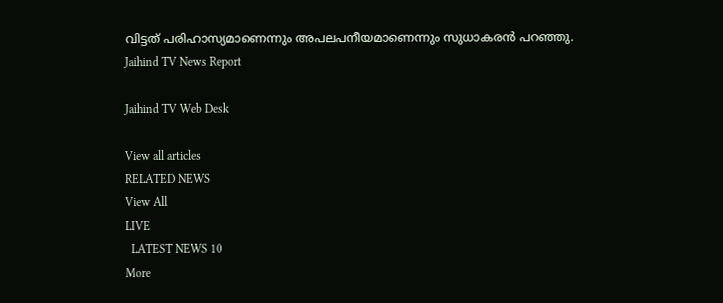വിട്ടത് പരിഹാസ്യമാണെന്നും അപലപനീയമാണെന്നും സുധാകരന്‍ പറഞ്ഞു.
Jaihind TV News Report

Jaihind TV Web Desk

View all articles
RELATED NEWS
View All
LIVE
  LATEST NEWS 10
More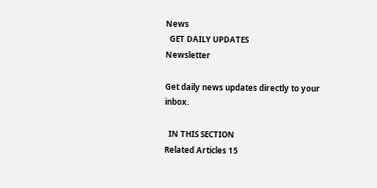News
  GET DAILY UPDATES
Newsletter

Get daily news updates directly to your inbox.

  IN THIS SECTION
Related Articles 15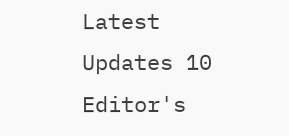Latest Updates 10
Editor's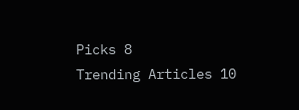Picks 8
Trending Articles 10